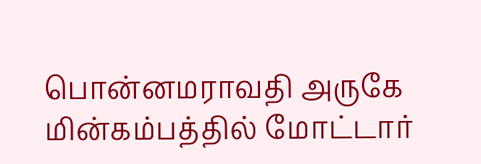பொன்னமராவதி அருகே மின்கம்பத்தில் மோட்டார்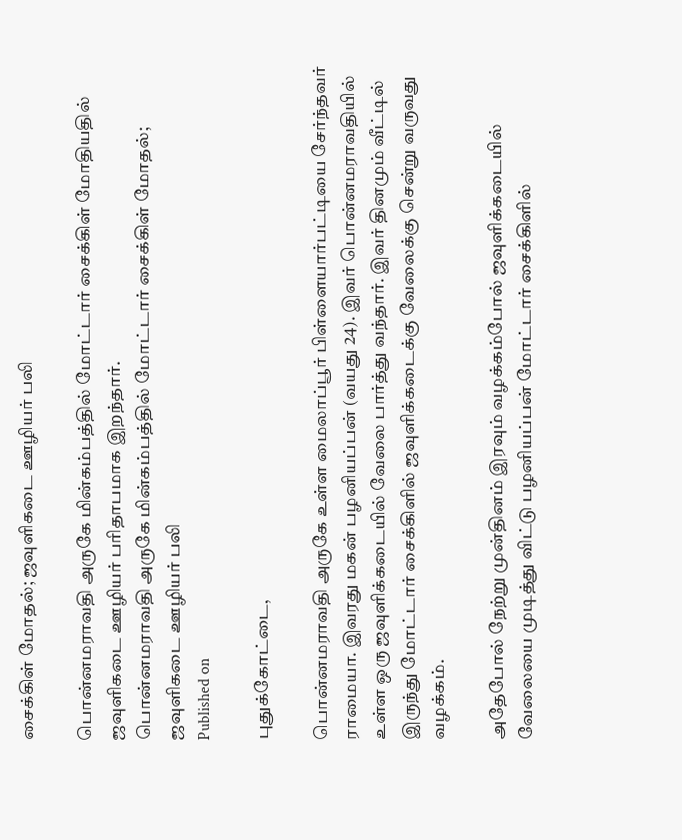சைக்கிள் மோதல்; ஜவுளிகடை ஊழியர் பலி

பொன்னமராவதி அருகே மின்கம்பத்தில் மோட்டார் சைக்கிள் மோதியதில் ஜவுளிகடை ஊழியர் பரிதாபமாக இறந்தார்.
பொன்னமராவதி அருகே மின்கம்பத்தில் மோட்டார் சைக்கிள் மோதல்; ஜவுளிகடை ஊழியர் பலி
Published on

புதுக்கோட்டை,

பொன்னமராவதி அருகே உள்ள மைலாப்பூர் பிள்ளையார்பட்டியை சேர்ந்தவர் ராமையா. இவரது மகன் பழனியப்பன் (வயது 24). இவர் பொன்னமராவதியில் உள்ள ஒரு ஜவுளிக்கடையில் வேலை பார்த்து வந்தார். இவர் தினமும் வீட்டில் இருந்து மோட்டார் சைக்கிளில் ஜவுளிக்கடைக்கு வேலைக்கு சென்று வருவது வழக்கம்.

அதேபோல் நேற்று முன்தினம் இரவும் வழக்கம்போல் ஜவுளிக்கடையில் வேலையை முடித்து விட்டு பழனியப்பன் மோட்டார் சைக்கிளில்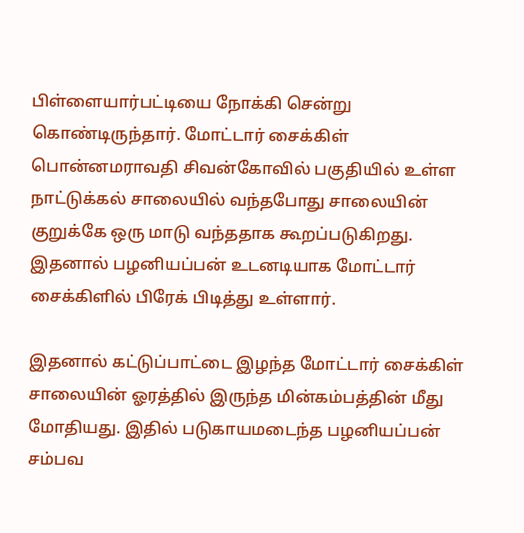பிள்ளையார்பட்டியை நோக்கி சென்று கொண்டிருந்தார். மோட்டார் சைக்கிள் பொன்னமராவதி சிவன்கோவில் பகுதியில் உள்ள நாட்டுக்கல் சாலையில் வந்தபோது சாலையின் குறுக்கே ஒரு மாடு வந்ததாக கூறப்படுகிறது. இதனால் பழனியப்பன் உடனடியாக மோட்டார் சைக்கிளில் பிரேக் பிடித்து உள்ளார்.

இதனால் கட்டுப்பாட்டை இழந்த மோட்டார் சைக்கிள் சாலையின் ஓரத்தில் இருந்த மின்கம்பத்தின் மீது மோதியது. இதில் படுகாயமடைந்த பழனியப்பன் சம்பவ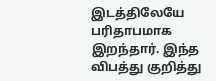இடத்திலேயே பரிதாபமாக இறந்தார். இந்த விபத்து குறித்து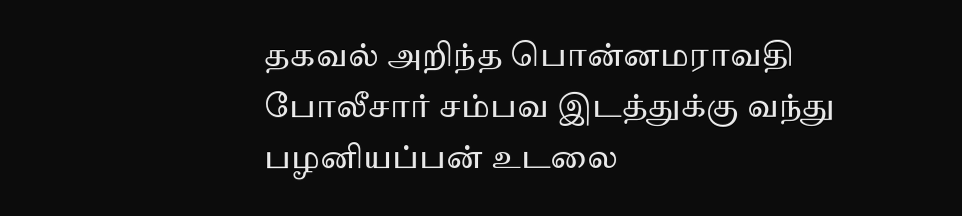தகவல் அறிந்த பொன்னமராவதி போலீசார் சம்பவ இடத்துக்கு வந்து பழனியப்பன் உடலை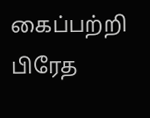கைப்பற்றி பிரேத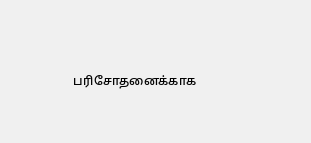பரிசோதனைக்காக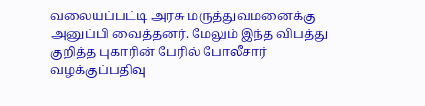வலையப்பட்டி அரசு மருத்துவமனைக்கு அனுப்பி வைத்தனர். மேலும் இந்த விபத்து குறித்த புகாரின் பேரில் போலீசார் வழக்குப்பதிவு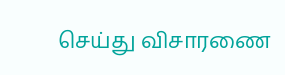செய்து விசாரணை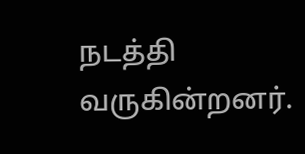நடத்தி வருகின்றனர்.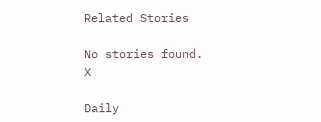Related Stories

No stories found.
X

Daily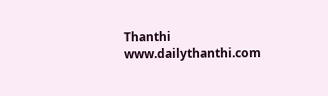Thanthi
www.dailythanthi.com